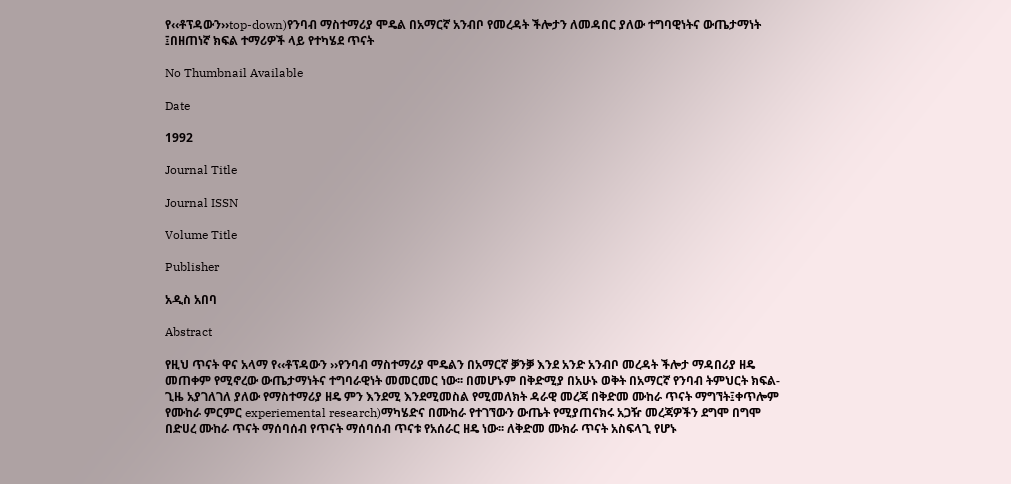የ‹‹ቶፕዳውን››top-down)የንባብ ማስተማሪያ ሞዴል በአማርኛ አንብቦ የመረዳት ችሎታን ለመዳበር ያለው ተግባዊነትና ውጤታማነት ፤በዘጠነኛ ክፍል ተማሪዎች ላይ የተካሄደ ጥናት

No Thumbnail Available

Date

1992

Journal Title

Journal ISSN

Volume Title

Publisher

አዲስ አበባ

Abstract

የዚህ ጥናት ዋና አላማ የ‹‹ቶፕዳውን ››የንባብ ማስተማሪያ ሞዴልን በአማርኛ ቓንቓ እንደ አንድ አንብቦ መረዳት ችሎታ ማዳበሪያ ዘዴ መጠቀም የሚኖረው ውጤታማነትና ተግባራዊነት መመርመር ነው፡፡ በመሆኑም በቅድሚያ በአሁኑ ወቅት በአማርኛ የንባብ ትምህርት ክፍል-ጊዜ አያገለገለ ያለው የማስተማሪያ ዘዴ ምን እንደሚ እንደሚመስል የሚመለክት ዳራዊ መረጃ በቅድመ ሙከራ ጥናት ማግኘት፤ቀጥሎም የሙከራ ምርምር experiemental research)ማካሄድና በሙከራ የተገኘውን ውጤት የሚያጠናክሩ አጋዥ መረጃዎችን ደግሞ በግሞ በድሀረ ሙከራ ጥናት ማሰባሰብ የጥናት ማሰባሰብ ጥናቱ የአሰራር ዘዴ ነው፡፡ ለቅድመ ሙክራ ጥናት አስፍላጊ የሆኑ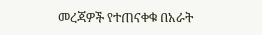መረጃዎች የተጠናቀቁ በአራት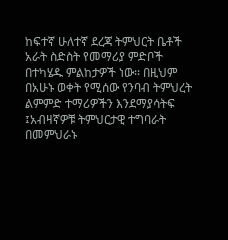ከፍተኛ ሁለተኛ ደረጃ ትምህርት ቤቶች አራት ስድስት የመማሪያ ምድቦች በተካሄዱ ምልከታዎች ነው፡፡ በዚህም በአሁኑ ወቀት የሚሰው የንባብ ትምህረት ልምምድ ተማሪዎችን እንደማያሳትፍ ፤አብዛኛዎቹ ትምህርታዊ ተግባራት በመምህራኑ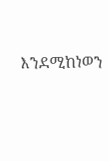እንደሚከነወን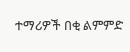ተማሪዎች በቂ ልምምድ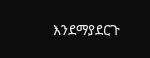እንደማያደርጉ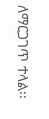ለማርጋገጥ ተላል፡፡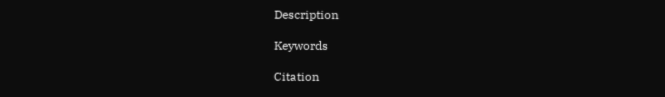Description

Keywords

Citation